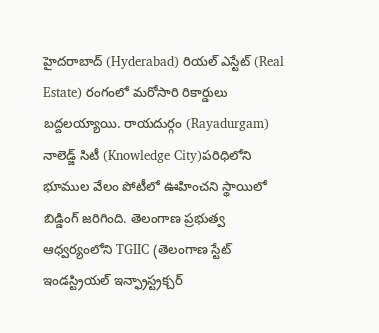హైదరాబాద్ (Hyderabad) రియల్ ఎస్టేట్ (Real Estate) రంగంలో మరోసారి రికార్డులు బద్దలయ్యాయి. రాయదుర్గం (Rayadurgam) నాలెడ్జ్ సిటీ (Knowledge City)పరిధిలోని భూముల వేలం పోటీలో ఊహించని స్థాయిలో బిడ్డింగ్ జరిగింది. తెలంగాణ ప్రభుత్వ ఆధ్వర్యంలోని TGIIC (తెలంగాణ స్టేట్ ఇండస్ట్రియల్ ఇన్ఫ్రాస్ట్రక్చర్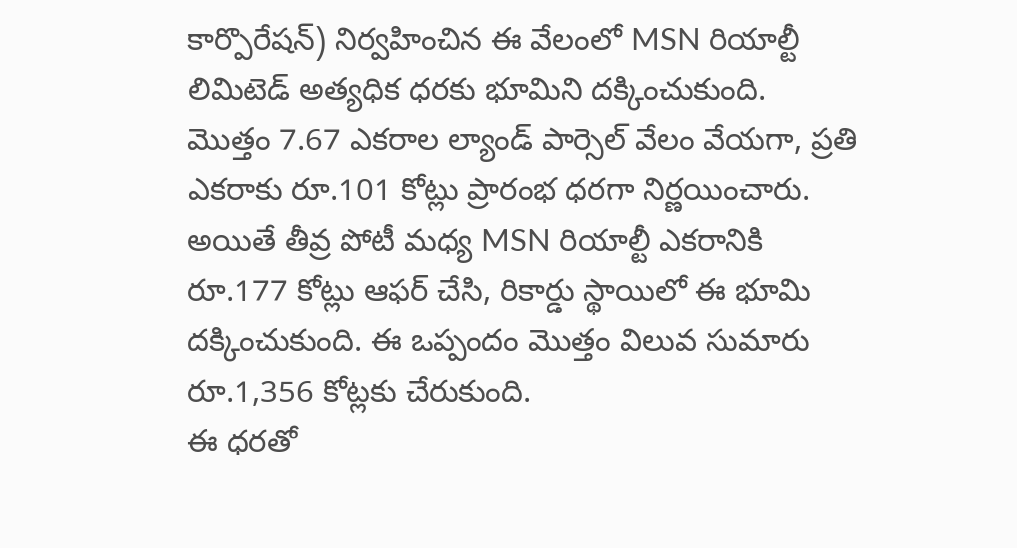కార్పొరేషన్) నిర్వహించిన ఈ వేలంలో MSN రియాల్టీ లిమిటెడ్ అత్యధిక ధరకు భూమిని దక్కించుకుంది.
మొత్తం 7.67 ఎకరాల ల్యాండ్ పార్సెల్ వేలం వేయగా, ప్రతి ఎకరాకు రూ.101 కోట్లు ప్రారంభ ధరగా నిర్ణయించారు. అయితే తీవ్ర పోటీ మధ్య MSN రియాల్టీ ఎకరానికి రూ.177 కోట్లు ఆఫర్ చేసి, రికార్డు స్థాయిలో ఈ భూమి దక్కించుకుంది. ఈ ఒప్పందం మొత్తం విలువ సుమారు రూ.1,356 కోట్లకు చేరుకుంది.
ఈ ధరతో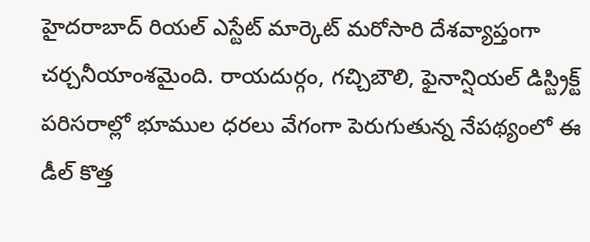హైదరాబాద్ రియల్ ఎస్టేట్ మార్కెట్ మరోసారి దేశవ్యాప్తంగా చర్చనీయాంశమైంది. రాయదుర్గం, గచ్చిబౌలి, ఫైనాన్షియల్ డిస్ట్రిక్ట్ పరిసరాల్లో భూముల ధరలు వేగంగా పెరుగుతున్న నేపథ్యంలో ఈ డీల్ కొత్త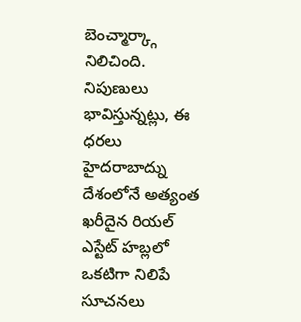బెంచ్మార్క్గా నిలిచింది. నిపుణులు భావిస్తున్నట్లు, ఈ ధరలు హైదరాబాద్ను దేశంలోనే అత్యంత ఖరీదైన రియల్ ఎస్టేట్ హబ్లలో ఒకటిగా నిలిపే సూచనలు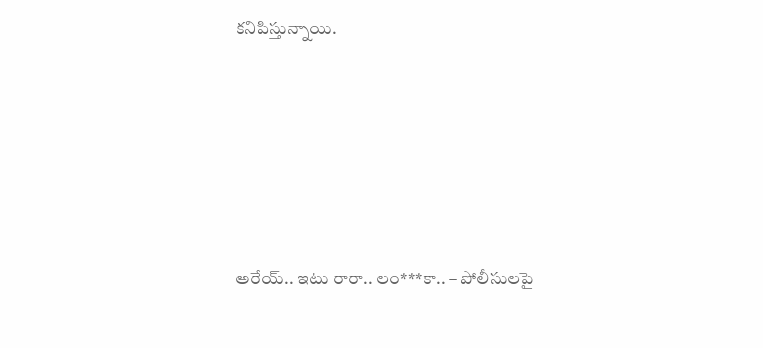కనిపిస్తున్నాయి.









అరేయ్.. ఇటు రారా.. లం***కా.. – పోలీసులపై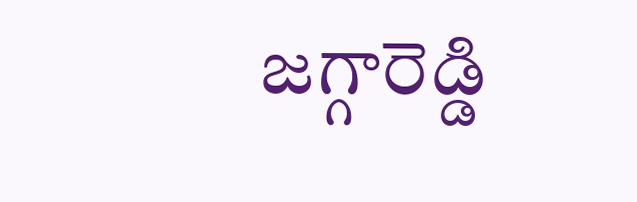జగ్గారెడ్డి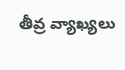తీవ్ర వ్యాఖ్యలు